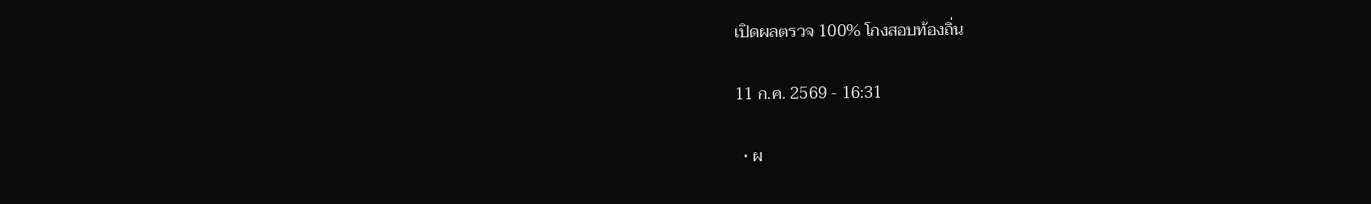เปิดผลตรวจ 100% โกงสอบท้องถิ่น

11 ก.ค. 2569 - 16:31

  • ผ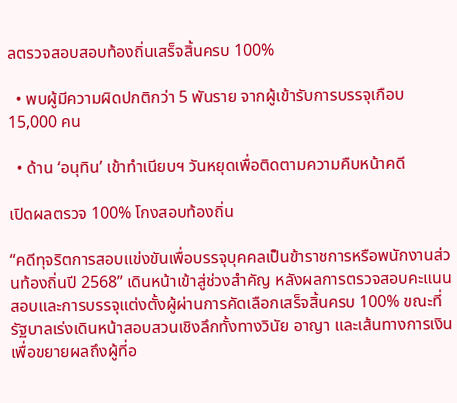ลตรวจสอบสอบท้องถิ่นเสร็จสิ้นครบ 100%

  • พบผู้มีความผิดปกติกว่า 5 พันราย จากผู้เข้ารับการบรรจุเกือบ 15,000 คน

  • ด้าน ‘อนุทิน’ เข้าทำเนียบฯ วันหยุดเพื่อติดตามความคืบหน้าคดี

เปิดผลตรวจ 100% โกงสอบท้องถิ่น

“คดีทุจริตการสอบแข่งขันเพื่อบรรจุบุคคลเป็นข้าราชการหรือพนักงานส่วนท้องถิ่นปี 2568” เดินหน้าเข้าสู่ช่วงสำคัญ หลังผลการตรวจสอบคะแนนสอบและการบรรจุแต่งตั้งผู้ผ่านการคัดเลือกเสร็จสิ้นครบ 100% ขณะที่รัฐบาลเร่งเดินหน้าสอบสวนเชิงลึกทั้งทางวินัย อาญา และเส้นทางการเงิน เพื่อขยายผลถึงผู้ที่อ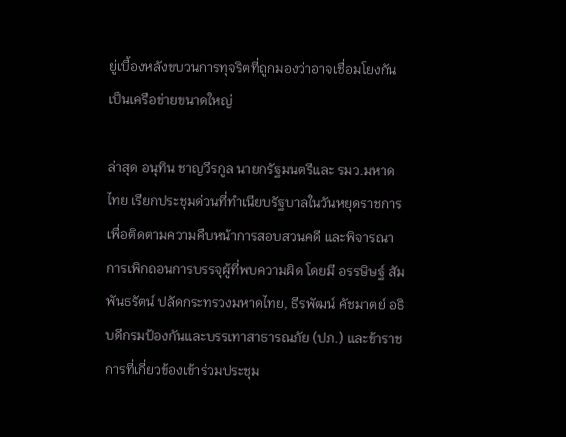ยู่เบื้องหลังขบวนการทุจริตที่ถูกมองว่าอาจเชื่อมโยงกันเป็นเครือข่ายขนาดใหญ่

ล่าสุด อนุทิน ชาญวีรกูล นายกรัฐมนตรีและ รมว.มหาดไทย เรียกประชุมด่วนที่ทำเนียบรัฐบาลในวันหยุดราชการ เพื่อติดตามความคืบหน้าการสอบสวนคดี และพิจารณาการเพิกถอนการบรรจุผู้ที่พบความผิด โดยมี อรรษิษฐ์ สัมพันธรัตน์ ปลัดกระทรวงมหาดไทย, ธีรพัฒน์ คัชมาตย์ อธิบดีกรมป้องกันและบรรเทาสาธารณภัย (ปภ.) และข้าราชการที่เกี่ยวข้องเข้าร่วมประชุม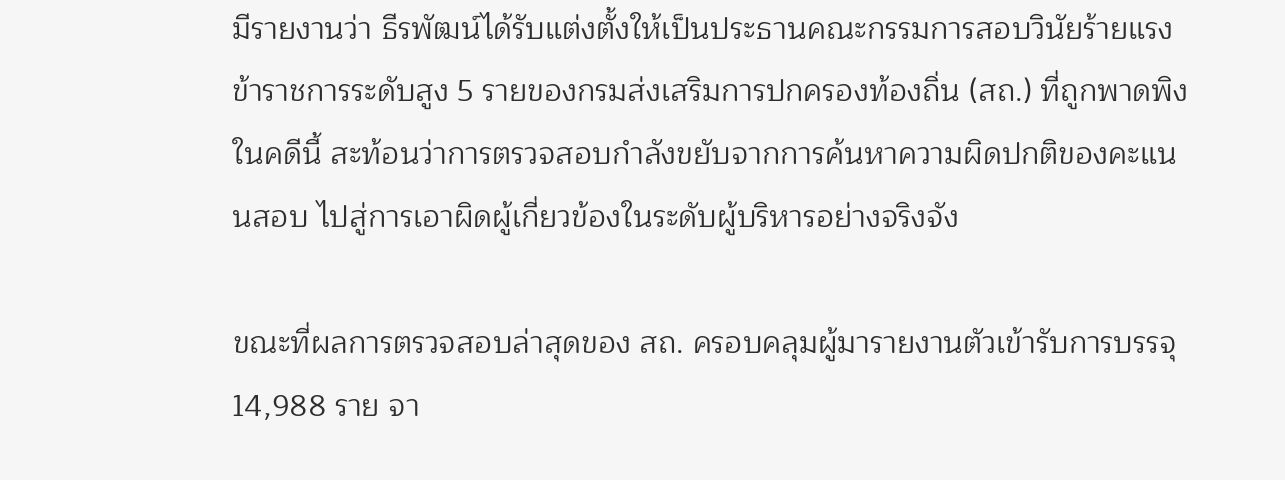มีรายงานว่า ธีรพัฒน์ได้รับแต่งตั้งให้เป็นประธานคณะกรรมการสอบวินัยร้ายแรงข้าราชการระดับสูง 5 รายของกรมส่งเสริมการปกครองท้องถิ่น (สถ.) ที่ถูกพาดพิงในคดีนี้ สะท้อนว่าการตรวจสอบกำลังขยับจากการค้นหาความผิดปกติของคะแนนสอบ ไปสู่การเอาผิดผู้เกี่ยวข้องในระดับผู้บริหารอย่างจริงจัง

ขณะที่ผลการตรวจสอบล่าสุดของ สถ. ครอบคลุมผู้มารายงานตัวเข้ารับการบรรจุ 14,988 ราย จา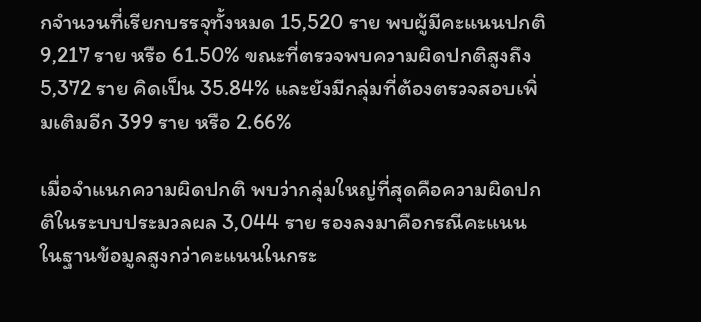กจำนวนที่เรียกบรรจุทั้งหมด 15,520 ราย พบผู้มีคะแนนปกติ 9,217 ราย หรือ 61.50% ขณะที่ตรวจพบความผิดปกติสูงถึง 5,372 ราย คิดเป็น 35.84% และยังมีกลุ่มที่ต้องตรวจสอบเพิ่มเติมอีก 399 ราย หรือ 2.66%

เมื่อจำแนกความผิดปกติ พบว่ากลุ่มใหญ่ที่สุดคือความผิดปกติในระบบประมวลผล 3,044 ราย รองลงมาคือกรณีคะแนนในฐานข้อมูลสูงกว่าคะแนนในกระ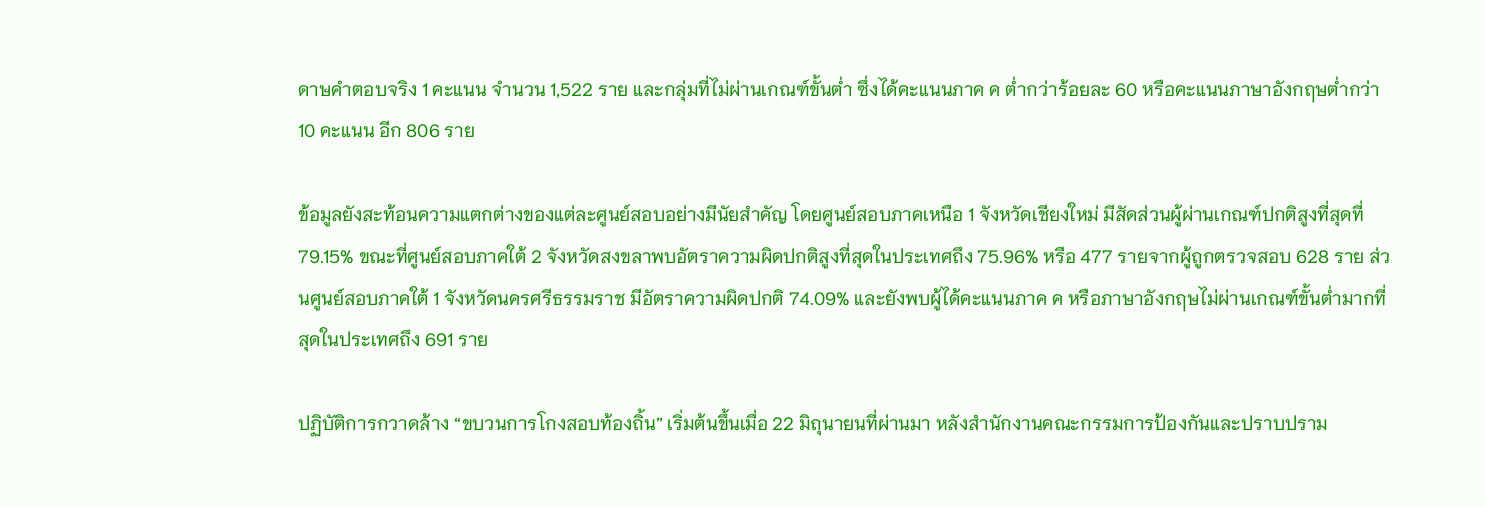ดาษคำตอบจริง 1 คะแนน จำนวน 1,522 ราย และกลุ่มที่ไม่ผ่านเกณฑ์ขั้นต่ำ ซึ่งได้คะแนนภาค ค ต่ำกว่าร้อยละ 60 หรือคะแนนภาษาอังกฤษต่ำกว่า 10 คะแนน อีก 806 ราย

ข้อมูลยังสะท้อนความแตกต่างของแต่ละศูนย์สอบอย่างมีนัยสำคัญ โดยศูนย์สอบภาคเหนือ 1 จังหวัดเชียงใหม่ มีสัดส่วนผู้ผ่านเกณฑ์ปกติสูงที่สุดที่ 79.15% ขณะที่ศูนย์สอบภาคใต้ 2 จังหวัดสงขลาพบอัตราความผิดปกติสูงที่สุดในประเทศถึง 75.96% หรือ 477 รายจากผู้ถูกตรวจสอบ 628 ราย ส่วนศูนย์สอบภาคใต้ 1 จังหวัดนครศรีธรรมราช มีอัตราความผิดปกติ 74.09% และยังพบผู้ได้คะแนนภาค ค หรือภาษาอังกฤษไม่ผ่านเกณฑ์ขั้นต่ำมากที่สุดในประเทศถึง 691 ราย

ปฏิบัติการกวาดล้าง “ขบวนการโกงสอบท้องถิ้น” เริ่มต้นขึ้นเมื่อ 22 มิถุนายนที่ผ่านมา หลังสำนักงานคณะกรรมการป้องกันและปราบปราม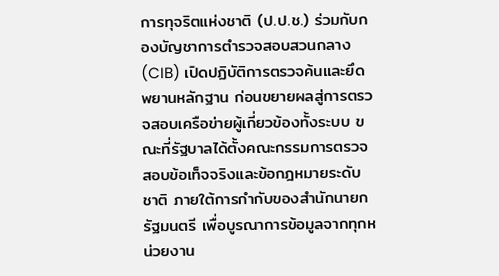การทุจริตแห่งชาติ (ป.ป.ช.) ร่วมกับกองบัญชาการตำรวจสอบสวนกลาง (CIB) เปิดปฏิบัติการตรวจค้นและยึดพยานหลักฐาน ก่อนขยายผลสู่การตรวจสอบเครือข่ายผู้เกี่ยวข้องทั้งระบบ ขณะที่รัฐบาลได้ตั้งคณะกรรมการตรวจสอบข้อเท็จจริงและข้อกฎหมายระดับชาติ ภายใต้การกำกับของสำนักนายกรัฐมนตรี เพื่อบูรณาการข้อมูลจากทุกหน่วยงาน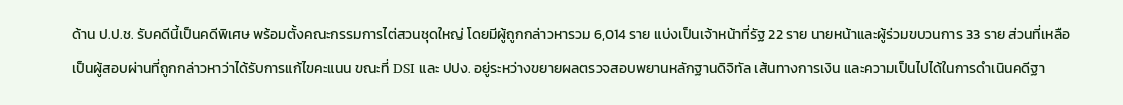ด้าน ป.ป.ช. รับคดีนี้เป็นคดีพิเศษ พร้อมตั้งคณะกรรมการไต่สวนชุดใหญ่ โดยมีผู้ถูกกล่าวหารวม 6,014 ราย แบ่งเป็นเจ้าหน้าที่รัฐ 22 ราย นายหน้าและผู้ร่วมขบวนการ 33 ราย ส่วนที่เหลือเป็นผู้สอบผ่านที่ถูกกล่าวหาว่าได้รับการแก้ไขคะแนน ขณะที่ DSI และ ปปง. อยู่ระหว่างขยายผลตรวจสอบพยานหลักฐานดิจิทัล เส้นทางการเงิน และความเป็นไปได้ในการดำเนินคดีฐา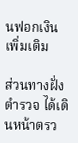นฟอกเงินเพิ่มเติม

ส่วนทางฝั่งตำรวจ ได้เดินหน้าตรว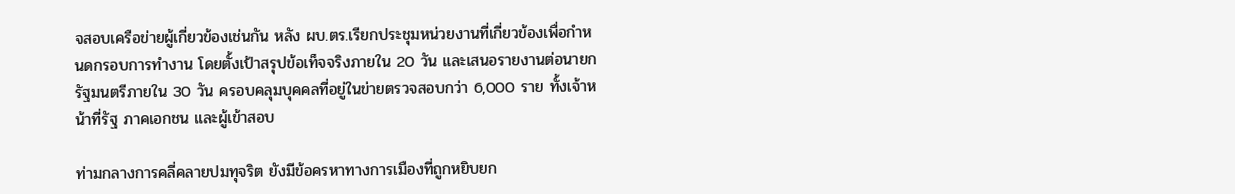จสอบเครือข่ายผู้เกี่ยวข้องเช่นกัน หลัง ผบ.ตร.เรียกประชุมหน่วยงานที่เกี่ยวข้องเพื่อกำหนดกรอบการทำงาน โดยตั้งเป้าสรุปข้อเท็จจริงภายใน 20 วัน และเสนอรายงานต่อนายกรัฐมนตรีภายใน 30 วัน ครอบคลุมบุคคลที่อยู่ในข่ายตรวจสอบกว่า 6,000 ราย ทั้งเจ้าหน้าที่รัฐ ภาคเอกชน และผู้เข้าสอบ

ท่ามกลางการคลี่คลายปมทุจริต ยังมีข้อครหาทางการเมืองที่ถูกหยิบยก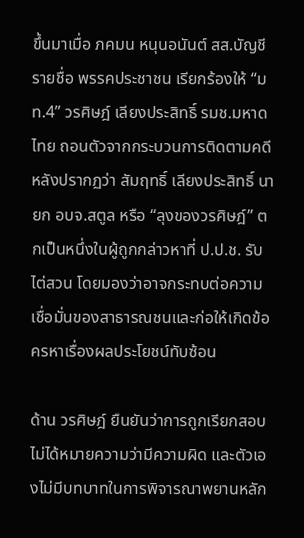ขึ้นมาเมื่อ ภคมน หนุนอนันต์ สส.บัญชีรายชื่อ พรรคประชาชน เรียกร้องให้ “มท.4” วรศิษฎ์ เลียงประสิทธิ์ รมช.มหาดไทย ถอนตัวจากกระบวนการติดตามคดี หลังปรากฏว่า สัมฤทธิ์ เลียงประสิทธิ์ นายก อบจ.สตูล หรือ “ลุงของวรศิษฎ์” ตกเป็นหนึ่งในผู้ถูกกล่าวหาที่ ป.ป.ช. รับไต่สวน โดยมองว่าอาจกระทบต่อความเชื่อมั่นของสาธารณชนและก่อให้เกิดข้อครหาเรื่องผลประโยชน์ทับซ้อน

ด้าน วรศิษฎ์ ยืนยันว่าการถูกเรียกสอบไม่ได้หมายความว่ามีความผิด และตัวเองไม่มีบทบาทในการพิจารณาพยานหลัก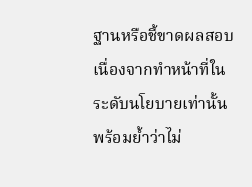ฐานหรือชี้ขาดผลสอบ เนื่องจากทำหน้าที่ในระดับนโยบายเท่านั้น พร้อมย้ำว่าไม่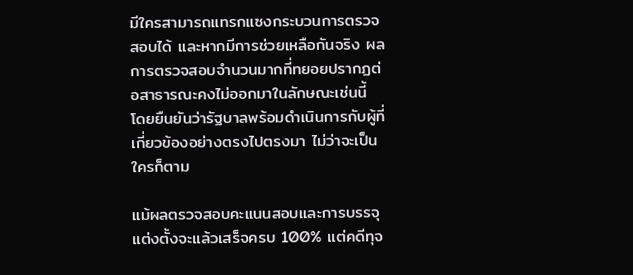มีใครสามารถแทรกแซงกระบวนการตรวจสอบได้ และหากมีการช่วยเหลือกันจริง ผลการตรวจสอบจำนวนมากที่ทยอยปรากฏต่อสาธารณะคงไม่ออกมาในลักษณะเช่นนี้ โดยยืนยันว่ารัฐบาลพร้อมดำเนินการกับผู้ที่เกี่ยวข้องอย่างตรงไปตรงมา ไม่ว่าจะเป็นใครก็ตาม

แม้ผลตรวจสอบคะแนนสอบและการบรรจุแต่งตั้งจะแล้วเสร็จครบ 100% แต่คดีทุจ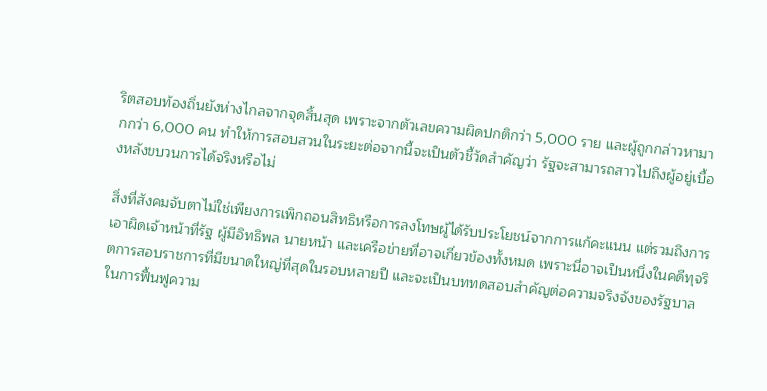ริตสอบท้องถิ่นยังห่างไกลจากจุดสิ้นสุด เพราะจากตัวเลขความผิดปกติกว่า 5,000 ราย และผู้ถูกกล่าวหามากกว่า 6,000 คน ทำให้การสอบสวนในระยะต่อจากนี้จะเป็นตัวชี้วัดสำคัญว่า รัฐจะสามารถสาวไปถึงผู้อยู่เบื้องหลังขบวนการได้จริงหรือไม่

สิ่งที่สังคมจับตาไม่ใช่เพียงการเพิกถอนสิทธิหรือการลงโทษผู้ได้รับประโยชน์จากการแก้คะแนน แต่รวมถึงการเอาผิดเจ้าหน้าที่รัฐ ผู้มีอิทธิพล นายหน้า และเครือข่ายที่อาจเกี่ยวข้องทั้งหมด เพราะนี่อาจเป็นหนึ่งในคดีทุจริตการสอบราชการที่มีขนาดใหญ่ที่สุดในรอบหลายปี และจะเป็นบททดสอบสำคัญต่อความจริงจังของรัฐบาลในการฟื้นฟูความ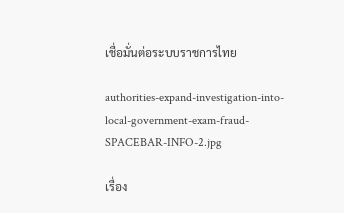เชื่อมั่นต่อระบบราชการไทย

authorities-expand-investigation-into-local-government-exam-fraud-SPACEBAR-INFO-2.jpg

เรื่อง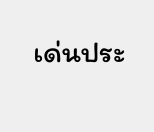เด่นประ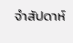จำสัปดาห์